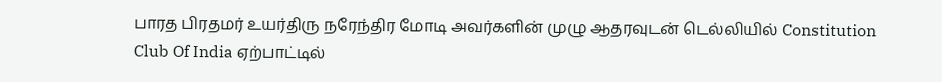பாரத பிரதமர் உயர்திரு நரேந்திர மோடி அவர்களின் முழு ஆதரவுடன் டெல்லியில் Constitution Club Of India ஏற்பாட்டில்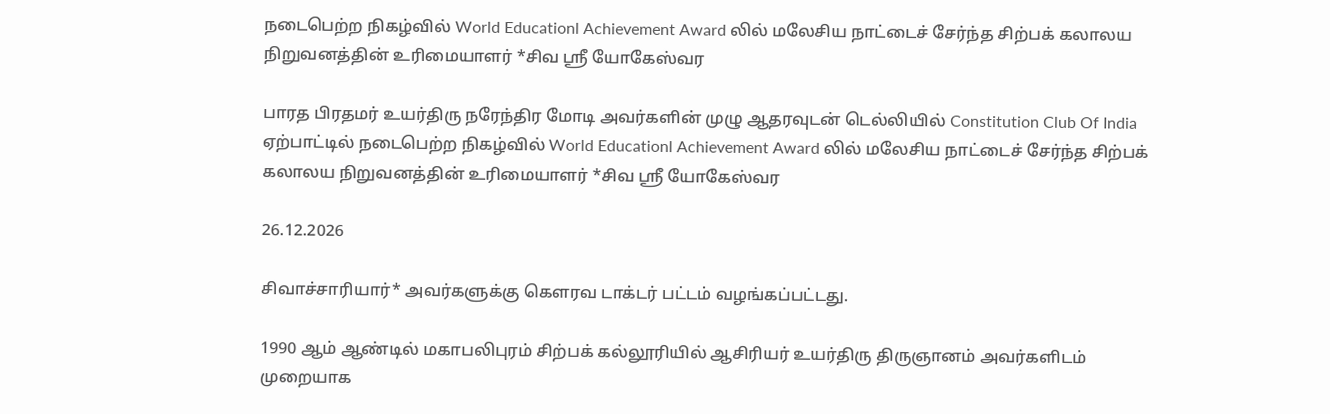நடைபெற்ற நிகழ்வில் World Educationl Achievement Award லில் மலேசிய நாட்டைச் சேர்ந்த சிற்பக் கலாலய நிறுவனத்தின் உரிமையாளர் *சிவ ஸ்ரீ யோகேஸ்வர

பாரத பிரதமர் உயர்திரு நரேந்திர மோடி அவர்களின் முழு ஆதரவுடன் டெல்லியில் Constitution Club Of India ஏற்பாட்டில் நடைபெற்ற நிகழ்வில் World Educationl Achievement Award லில் மலேசிய நாட்டைச் சேர்ந்த சிற்பக் கலாலய நிறுவனத்தின் உரிமையாளர் *சிவ ஸ்ரீ யோகேஸ்வர

26.12.2026

சிவாச்சாரியார்* அவர்களுக்கு கௌரவ டாக்டர் பட்டம் வழங்கப்பட்டது.

1990 ஆம் ஆண்டில் மகாபலிபுரம் சிற்பக் கல்லூரியில் ஆசிரியர் உயர்திரு திருஞானம் அவர்களிடம் முறையாக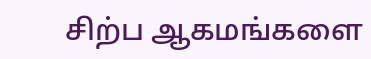சிற்ப ஆகமங்களை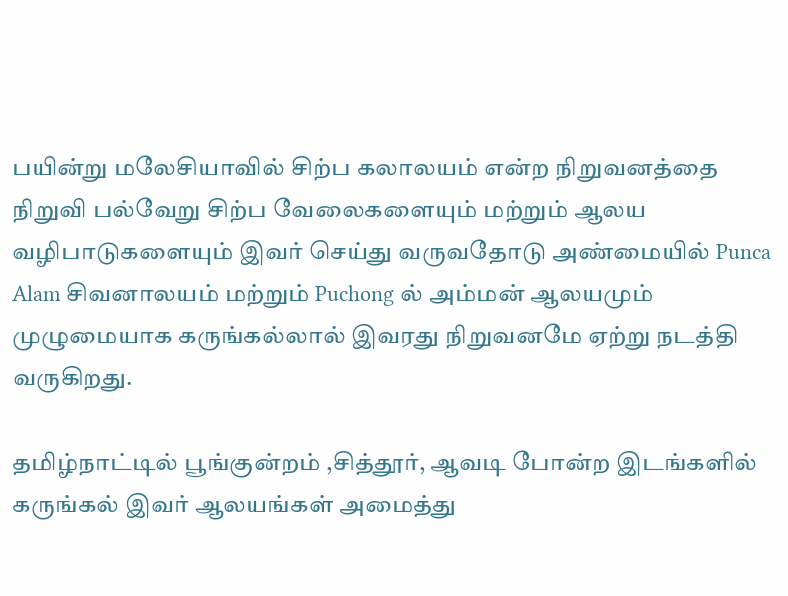பயின்று மலேசியாவில் சிற்ப கலாலயம் என்ற நிறுவனத்தை நிறுவி பல்வேறு சிற்ப வேலைகளையும் மற்றும் ஆலய வழிபாடுகளையும் இவர் செய்து வருவதோடு அண்மையில் Punca Alam சிவனாலயம் மற்றும் Puchong ல் அம்மன் ஆலயமும் முழுமையாக கருங்கல்லால் இவரது நிறுவனமே ஏற்று நடத்தி வருகிறது.

தமிழ்நாட்டில் பூங்குன்றம் ,சித்தூர், ஆவடி போன்ற இடங்களில் கருங்கல் இவர் ஆலயங்கள் அமைத்து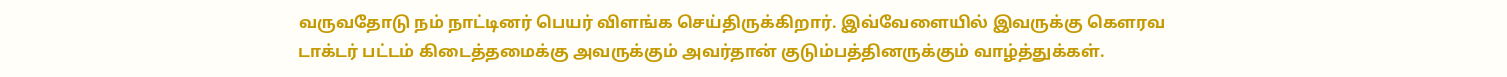வருவதோடு நம் நாட்டினர் பெயர் விளங்க செய்திருக்கிறார். இவ்வேளையில் இவருக்கு கௌரவ டாக்டர் பட்டம் கிடைத்தமைக்கு அவருக்கும் அவர்தான் குடும்பத்தினருக்கும் வாழ்த்துக்கள்.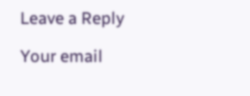Leave a Reply

Your email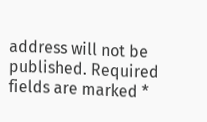address will not be published. Required fields are marked *